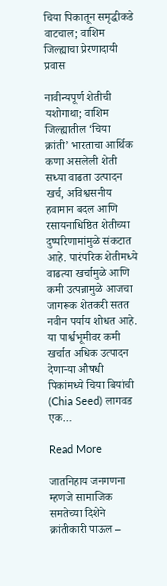चिया पिकातून समृद्धीकडे वाटचाल; वाशिम जिल्ह्याचा प्रेरणादायी प्रवास

नावीन्यपूर्ण शेतीची यशोगाथा; वाशिम जिल्ह्यातील ‘चिया क्रांती’ भारताचा आर्थिक कणा असलेली शेती सध्या वाढता उत्पादन खर्च, अविश्वसनीय हवामान बदल आणि रसायनाधिष्ठित शेतीच्या दुष्परिणामांमुळे संकटात आहे. पारंपरिक शेतीमध्ये वाढत्या खर्चामुळे आणि कमी उत्पन्नामुळे आजचा जागरूक शेतकरी सतत नवीन पर्याय शोधत आहे. या पार्श्वभूमीवर कमी खर्चात अधिक उत्पादन देणाऱ्या औषधी पिकांमध्ये चिया बियांची (Chia Seed) लागवड एक…

Read More

जातनिहाय जनगणना म्हणजे सामाजिक समतेच्या दिशेने क्रांतीकारी पाऊल –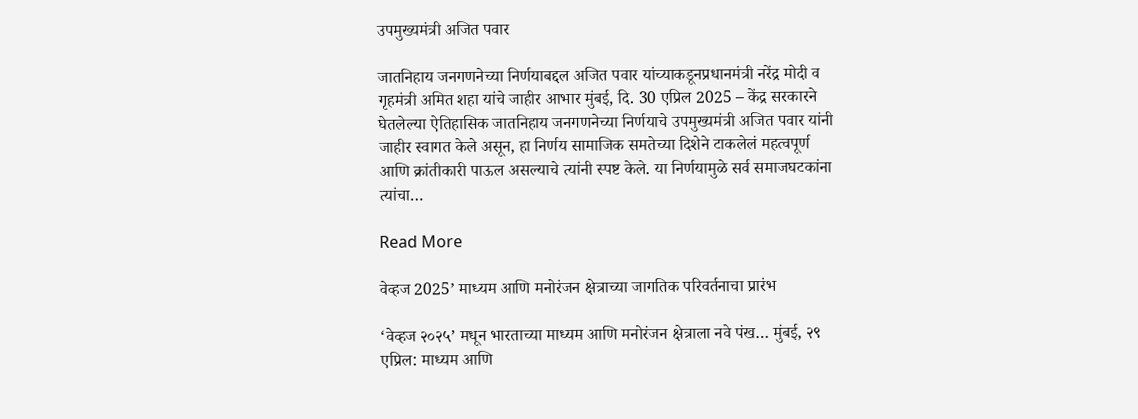उपमुख्यमंत्री अजित पवार

जातनिहाय जनगणनेच्या निर्णयाबद्दल अजित पवार यांच्याकडूनप्रधानमंत्री नरेंद्र मोदी व गृहमंत्री अमित शहा यांचे जाहीर आभार मुंबई, दि. 30 एप्रिल 2025 – केंद्र सरकारने घेतलेल्या ऐतिहासिक जातनिहाय जनगणनेच्या निर्णयाचे उपमुख्यमंत्री अजित पवार यांनी जाहीर स्वागत केले असून, हा निर्णय सामाजिक समतेच्या दिशेने टाकलेलं महत्वपूर्ण आणि क्रांतीकारी पाऊल असल्याचे त्यांनी स्पष्ट केले. या निर्णयामुळे सर्व समाजघटकांना त्यांचा…

Read More

वेव्हज 2025’ माध्यम आणि मनोरंजन क्षेत्राच्या जागतिक परिवर्तनाचा प्रारंभ

‘वेव्हज २०२५’ मधून भारताच्या माध्यम आणि मनोरंजन क्षेत्राला नवे पंख… मुंबई, २९ एप्रिल: माध्यम आणि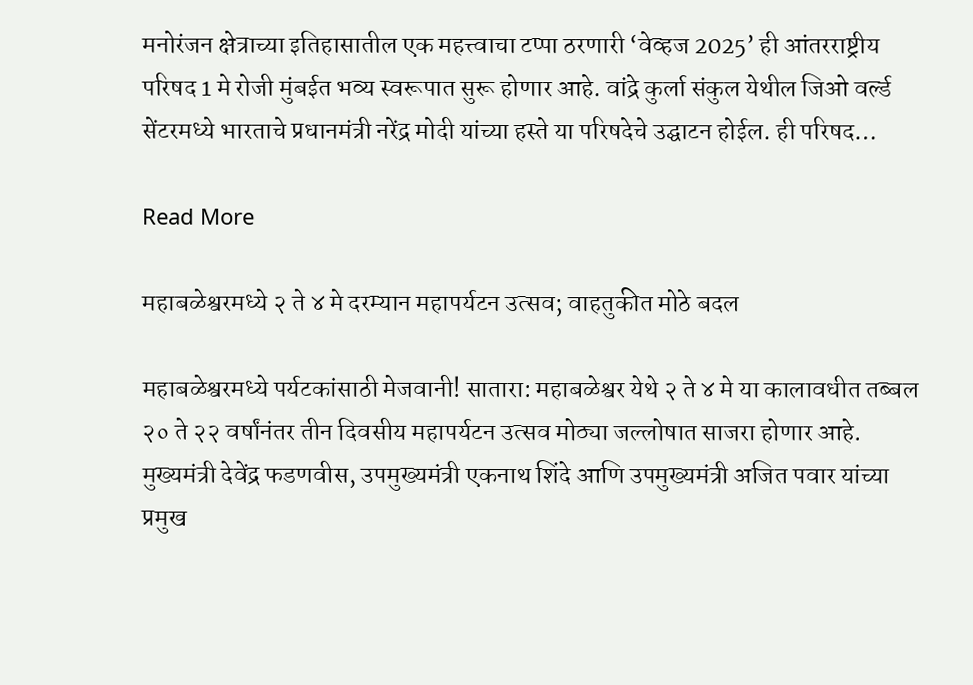मनोरंजन क्षेत्राच्या इतिहासातील एक महत्त्वाचा टप्पा ठरणारी ‘वेव्हज 2025’ ही आंतरराष्ट्रीय परिषद 1 मे रोजी मुंबईत भव्य स्वरूपात सुरू होणार आहे. वांद्रे कुर्ला संकुल येथील जिओ वर्ल्ड सेंटरमध्ये भारताचे प्रधानमंत्री नरेंद्र मोदी यांच्या हस्ते या परिषदेचे उद्घाटन होईल. ही परिषद…

Read More

महाबळेश्वरमध्ये २ ते ४ मे दरम्यान महापर्यटन उत्सव; वाहतुकीत मोठे बदल

महाबळेश्वरमध्ये पर्यटकांसाठी‌ मेजवानी! सातारा: महाबळेश्वर येथे २ ते ४ मे या कालावधीत तब्बल २० ते २२ वर्षांनंतर तीन दिवसीय महापर्यटन उत्सव मोठ्या जल्लोषात साजरा होणार आहे. मुख्यमंत्री देवेंद्र फडणवीस, उपमुख्यमंत्री एकनाथ शिंदे आणि उपमुख्यमंत्री अजित पवार यांच्या प्रमुख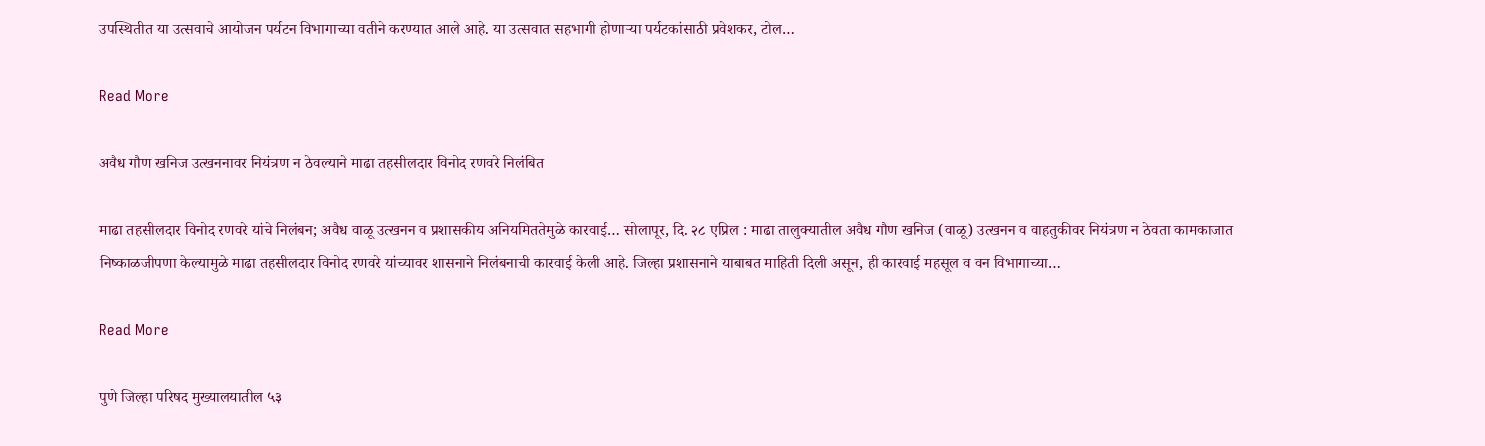उपस्थितीत या उत्सवाचे आयोजन पर्यटन विभागाच्या वतीने करण्यात आले आहे. या उत्सवात सहभागी होणाऱ्या पर्यटकांसाठी प्रवेशकर, टोल…

Read More

अवैध गौण खनिज उत्खननावर नियंत्रण न ठेवल्याने माढा तहसीलदार विनोद रणवरे निलंबित

माढा तहसीलदार विनोद रणवरे यांचे निलंबन; अवैध वाळू उत्खनन व प्रशासकीय अनियमिततेमुळे कारवाई… सोलापूर, दि. २८ एप्रिल : माढा तालुक्यातील अवैध गौण खनिज (वाळू) उत्खनन व वाहतुकीवर नियंत्रण न ठेवता कामकाजात निष्काळजीपणा केल्यामुळे माढा तहसीलदार विनोद रणवरे यांच्यावर शासनाने निलंबनाची कारवाई केली आहे. जिल्हा प्रशासनाने याबाबत माहिती दिली असून, ही कारवाई महसूल व वन विभागाच्या…

Read More

पुणे जिल्हा परिषद मुख्यालयातील ५३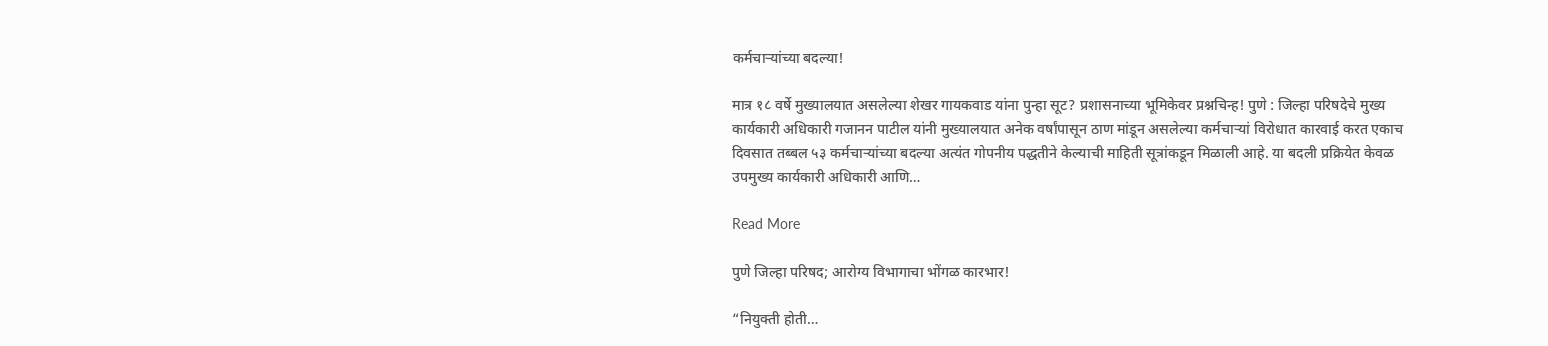कर्मचाऱ्यांच्या बदल्या!

मात्र १८ वर्षे मुख्यालयात असलेल्या शेखर गायकवाड यांना पुन्हा सूट? प्रशासनाच्या भूमिकेवर प्रश्नचिन्ह! पुणे : जिल्हा परिषदेचे मुख्य कार्यकारी अधिकारी गजानन पाटील यांनी मुख्यालयात अनेक वर्षांपासून ठाण मांडून असलेल्या कर्मचाऱ्यां विरोधात कारवाई करत एकाच दिवसात तब्बल ५३ कर्मचाऱ्यांच्या बदल्या अत्यंत गोपनीय पद्धतीने केल्याची माहिती सूत्रांकडून मिळाली आहे. या बदली प्रक्रियेत केवळ उपमुख्य कार्यकारी अधिकारी आणि…

Read More

पुणे जिल्हा परिषद; आरोग्य विभागाचा भोंगळ कारभार!

“नियुक्ती होती…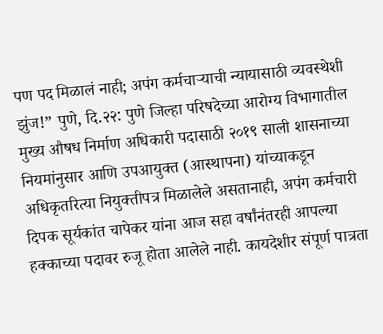पण पद मिळालं नाही; अपंग कर्मचाऱ्याची न्यायासाठी व्यवस्थेशी झुंज!” पुणे, दि.२२: पुणे जिल्हा परिषदेच्या आरोग्य विभागातील मुख्य औषध निर्माण अधिकारी पदासाठी २०१९ साली शासनाच्या नियमांनुसार आणि उपआयुक्त (आस्थापना) यांच्याकडून अधिकृतरित्या नियुक्तीपत्र मिळालेले असतानाही, अपंग कर्मचारी दिपक सूर्यकांत चापेकर यांना आज सहा वर्षांनंतरही आपल्या हक्काच्या पदावर रुजू होता आलेले नाही. कायदेशीर संपूर्ण पात्रता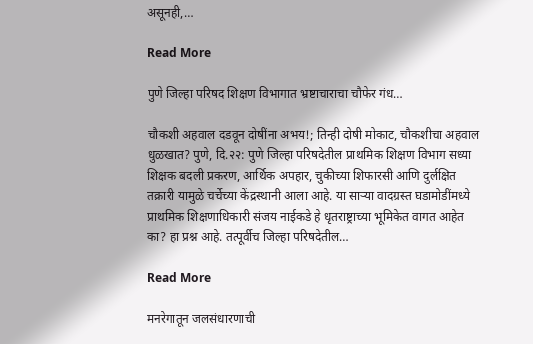असूनही,…

Read More

पुणे जिल्हा परिषद शिक्षण विभागात भ्रष्टाचाराचा चौफेर गंध…

चौकशी अहवाल दडवून दोषींना अभय!; तिन्ही दोषी मोकाट, चौकशीचा अहवाल धुळखात? पुणे, दि.२२: पुणे जिल्हा परिषदेतील प्राथमिक शिक्षण विभाग सध्या शिक्षक बदली प्रकरण, आर्थिक अपहार, चुकीच्या शिफारसी आणि दुर्लक्षित तक्रारी यामुळे चर्चेच्या केंद्रस्थानी आला आहे. या साऱ्या वादग्रस्त घडामोडींमध्ये प्राथमिक शिक्षणाधिकारी संजय नाईकडे हे धृतराष्ट्राच्या भूमिकेत वागत आहेत का? हा प्रश्न आहे. तत्पूर्वीच जिल्हा परिषदेतील…

Read More

मनरेगातून जलसंधारणाची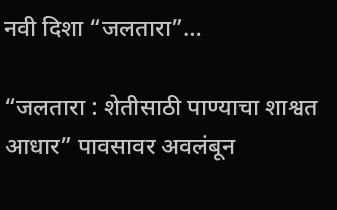नवी दिशा “जलतारा”…

“जलतारा : शेतीसाठी पाण्याचा शाश्वत आधार” पावसावर अवलंबून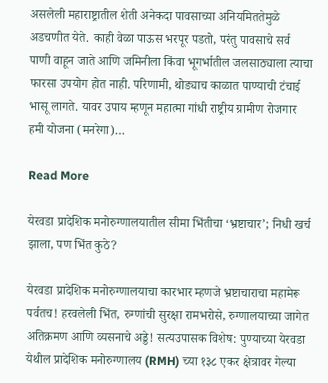असलेली महाराष्ट्रातील शेती अनेकदा पावसाच्या अनियमिततेमुळे अडचणीत येते. काही वेळा पाऊस भरपूर पडतो, परंतु पावसाचे सर्व पाणी वाहून जाते आणि जमिनीला किंवा भूगर्भातील जलसाठ्याला त्याचा फारसा उपयोग होत नाही. परिणामी, थोड्याच काळात पाण्याची टंचाई भासू लागते. यावर उपाय म्हणून महात्मा गांधी राष्ट्रीय ग्रामीण रोजगार हमी योजना (मनरेगा)…

Read More

येरवडा प्रादेशिक मनोरुग्णालयातील सीमा भिंतीचा ‘भ्रष्टाचार’; निधी खर्च झाला, पण भिंत कुठे?

येरवडा प्रादेशिक मनोरुग्णालयाचा कारभार म्हणजे भ्रष्टाचाराचा महामेरू पर्वतच! हरवलेली भिंत, रुग्णांची सुरक्षा रामभरोसे, रुग्णालयाच्या जागेत अतिक्रमण आणि व्यसनाचे अड्डे! सत्यउपासक विशेष: पुण्याच्या येरवडा येथील प्रादेशिक मनोरुग्णालय (RMH) च्या १३८ एकर क्षेत्रावर गेल्या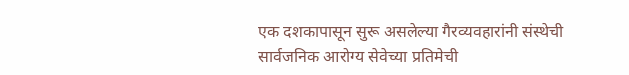एक दशकापासून सुरू असलेल्या गैरव्यवहारांनी संस्थेची सार्वजनिक आरोग्य सेवेच्या प्रतिमेची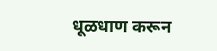धूळधाण करून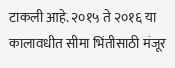टाकली आहे. २०१५ ते २०१६ या कालावधीत सीमा भिंतीसाठी मंजूर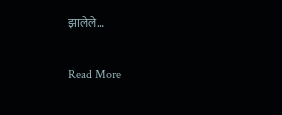झालेले…

Read More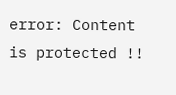error: Content is protected !!